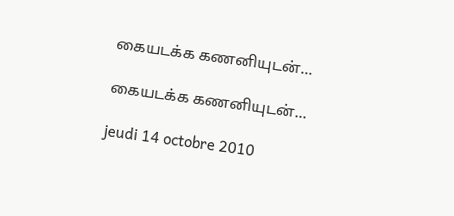கையடக்க கணனியுடன்...

கையடக்க கணனியுடன்...

jeudi 14 octobre 2010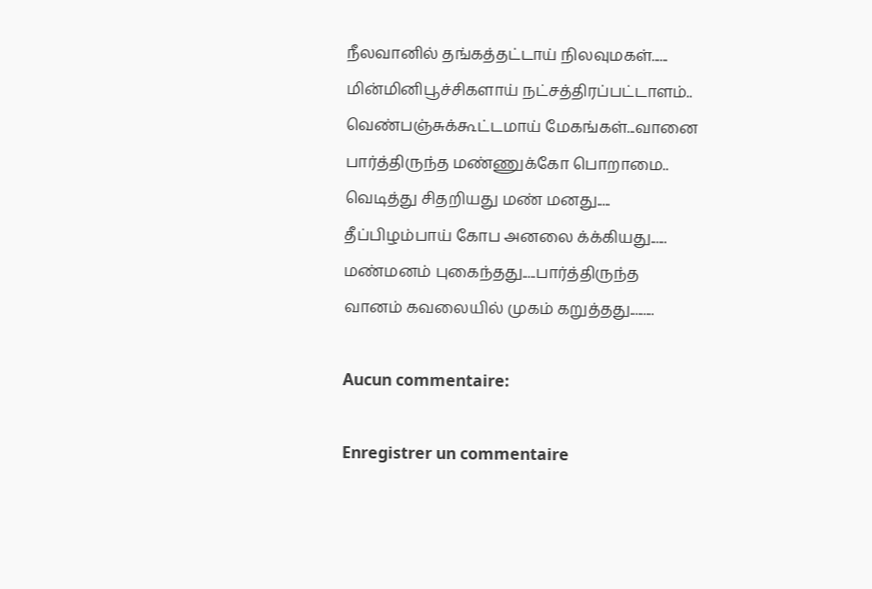நீலவானில் தங்கத்தட்டாய் நிலவுமகள்......
மின்மினிபூச்சிகளாய் நட்சத்திரப்பட்டாளம்..
வெண்பஞ்சுக்கூட்டமாய் மேகங்கள்...வானை
பார்த்திருந்த மண்ணுக்கோ பொறாமை..
வெடித்து சிதறியது மண் மனது.....
தீப்பிழம்பாய் கோப அனலை க்க்கியது......
மண்மனம் புகைந்தது.....பார்த்திருந்த
வானம் கவலையில் முகம் கறுத்தது.........

Aucun commentaire:

Enregistrer un commentaire